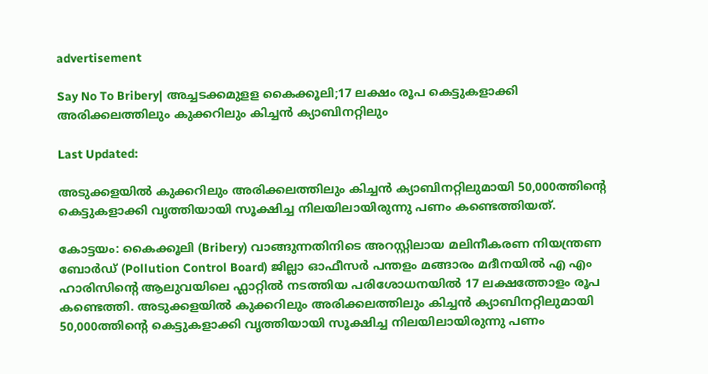advertisement

Say No To Bribery| അച്ചടക്കമുളള കൈക്കൂലി;17 ലക്ഷം രൂപ കെട്ടുകളാക്കി അരിക്കലത്തിലും കുക്കറിലും കിച്ചൻ ക്യാബിനറ്റിലും

Last Updated:

അടുക്കളയില്‍ കുക്കറിലും അരിക്കലത്തിലും കിച്ചൻ ക്യാബിനറ്റിലുമായി 50,000ത്തിന്‍റെ കെട്ടുകളാക്കി വൃത്തിയായി സൂക്ഷിച്ച നിലയിലായിരുന്നു പണം കണ്ടെത്തിയത്.

കോട്ടയം: കൈക്കൂലി (Bribery) വാങ്ങുന്നതിനിടെ അറസ്റ്റിലായ മലിനീകരണ നിയന്ത്രണ ബോര്‍ഡ് (Pollution Control Board) ജില്ലാ ഓഫീസര്‍ പന്തളം മങ്ങാരം മദീനയില്‍ എ എം ഹാരിസിന്‍റെ ആലുവയിലെ ഫ്ലാറ്റില്‍ നടത്തിയ പരിശോധനയില്‍ 17 ലക്ഷത്തോളം രൂപ കണ്ടെത്തി. അടുക്കളയില്‍ കുക്കറിലും അരിക്കലത്തിലും കിച്ചൻ ക്യാബിനറ്റിലുമായി 50,000ത്തിന്‍റെ കെട്ടുകളാക്കി വൃത്തിയായി സൂക്ഷിച്ച നിലയിലായിരുന്നു പണം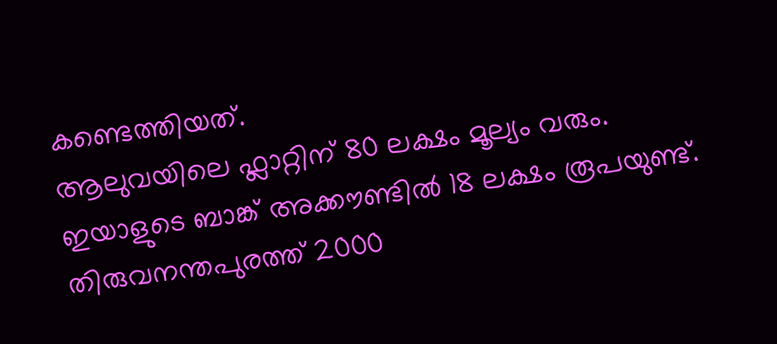കണ്ടെത്തിയത്.
ആലുവയിലെ ഫ്ലാറ്റിന് 80 ലക്ഷം മൂല്യം വരും. ഇയാളുടെ ബാങ്ക് അക്കൗണ്ടില്‍ 18 ലക്ഷം രൂപയുണ്ട്. തിരുവനന്തപുരത്ത് 2000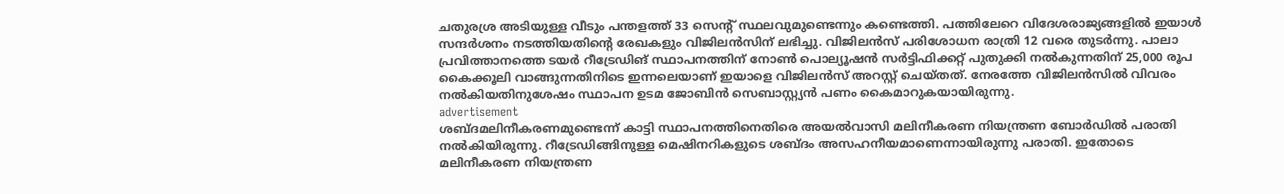ചതുരശ്ര അടിയുള്ള വീടും പന്തളത്ത് 33 സെന്റ് സ്ഥലവുമുണ്ടെന്നും കണ്ടെത്തി. പത്തിലേറെ വിദേശരാജ്യങ്ങളില്‍ ഇയാള്‍ സന്ദര്‍ശനം നടത്തിയതിന്റെ രേഖകളും വിജിലൻസിന് ലഭിച്ചു. വിജിലന്‍സ് പരിശോധന രാത്രി 12 വരെ തുടര്‍ന്നു. പാലാ പ്രവിത്താനത്തെ ടയര്‍ റീട്രേഡിങ് സ്ഥാപനത്തിന് നോണ്‍ പൊല്യൂഷന്‍ സര്‍ട്ടിഫിക്കറ്റ് പുതുക്കി നൽകുന്നതിന് 25,000 രൂപ കൈക്കൂലി വാങ്ങുന്നതിനിടെ ഇന്നലെയാണ് ഇയാളെ വിജിലന്‍സ് അറസ്റ്റ് ചെയ്തത്. നേരത്തേ വിജിലന്‍സില്‍ വിവരം നല്‍കിയതിനുശേഷം സ്ഥാപന ഉടമ ജോബിന്‍ സെബാസ്റ്റ്യൻ പണം കൈമാറുകയായിരുന്നു.
advertisement
ശബ്ദമലിനീകരണമുണ്ടെന്ന് കാട്ടി സ്ഥാപനത്തിനെതിരെ അയല്‍വാസി മലിനീകരണ നിയന്ത്രണ ബോര്‍ഡില്‍ പരാതി നല്‍കിയിരുന്നു. റീട്രേഡിങ്ങിനുള്ള മെഷിനറികളുടെ ശബ്ദം അസഹനീയമാണെന്നായിരുന്നു പരാതി. ഇതോടെ മലിനീകരണ നിയന്ത്രണ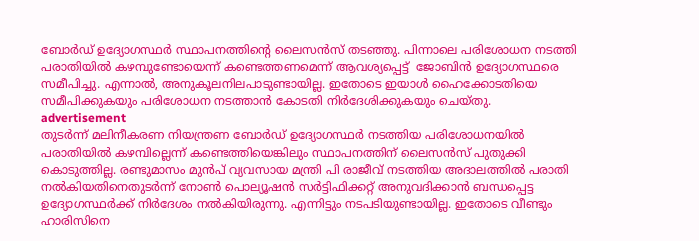ബോര്‍ഡ് ഉദ്യോഗസ്ഥര്‍ സ്ഥാപനത്തിന്റെ ലൈസന്‍സ് തടഞ്ഞു. പിന്നാലെ പരിശോധന നടത്തി പരാതിയില്‍ കഴമ്പുണ്ടോയെന്ന് കണ്ടെത്തണമെന്ന് ആവശ്യപ്പെട്ട്  ജോബിന്‍ ഉദ്യോഗസ്ഥരെ സമീപിച്ചു. എന്നാല്‍, അനുകൂലനിലപാടുണ്ടായില്ല. ഇതോടെ ഇയാള്‍ ഹൈക്കോടതിയെ സമീപിക്കുകയും പരിശോധന നടത്താന്‍ കോടതി നിര്‍ദേശിക്കുകയും ചെയ്തു.
advertisement
തുടര്‍ന്ന് മലിനീകരണ നിയന്ത്രണ ബോര്‍ഡ് ഉദ്യോഗസ്ഥര്‍ നടത്തിയ പരിശോധനയില്‍ പരാതിയില്‍ കഴമ്പില്ലെന്ന് കണ്ടെത്തിയെങ്കിലും സ്ഥാപനത്തിന് ലൈസന്‍സ് പുതുക്കി കൊടുത്തില്ല. രണ്ടുമാസം മുൻപ് വ്യവസായ മന്ത്രി പി രാജീവ് നടത്തിയ അദാലത്തില്‍ പരാതി നല്‍കിയതിനെതുടര്‍ന്ന് നോണ്‍ പൊല്യൂഷന്‍ സര്‍ട്ടിഫിക്കറ്റ് അനുവദിക്കാന്‍ ബന്ധപ്പെട്ട ഉദ്യോഗസ്ഥര്‍ക്ക് നിര്‍ദേശം നല്‍കിയിരുന്നു. എന്നിട്ടും നടപടിയുണ്ടായില്ല. ഇതോടെ വീണ്ടും ഹാരിസിനെ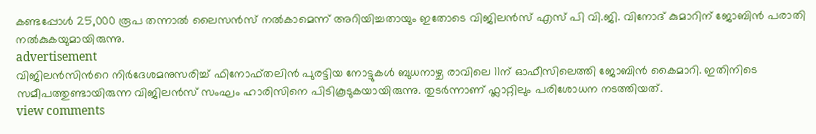കണ്ടപ്പോള്‍ 25,000 രൂപ തന്നാല്‍ ലൈസന്‍സ് നല്‍കാമെന്ന് അറിയിച്ചതായും ഇതോടെ വിജിലന്‍സ് എസ് പി വി.ജി. വിനോദ് കുമാറിന് ജോബിൻ പരാതി നല്‍കുകയുമായിരുന്നു.
advertisement
വിജിലന്‍സിന്‍റെ നിര്‍ദേശമനുസരിച്ച്‌ ഫിനോഫ്തലിന്‍ പുരട്ടിയ നോട്ടുകള്‍ ബുധനാഴ്ച രാവിലെ 11ന് ഓഫീസിലെത്തി ജോബിന്‍ കൈമാറി. ഇതിനിടെ സമീപത്തുണ്ടായിരുന്ന വിജിലന്‍സ് സംഘം ഹാരിസിനെ പിടികൂടുകയായിരുന്നു. തുടര്‍ന്നാണ് ഫ്ലാറ്റിലും പരിശോധന നടത്തിയത്.
view comments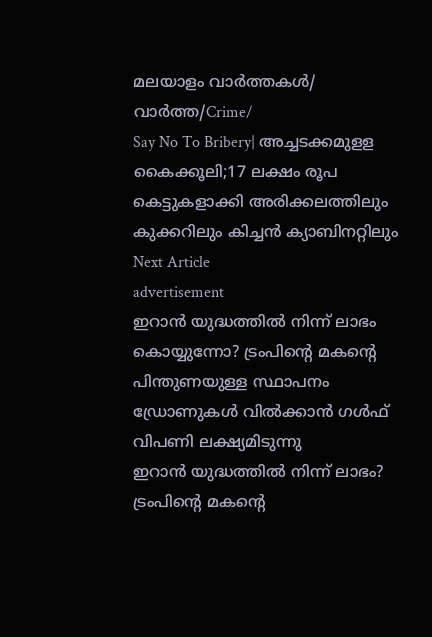മലയാളം വാർത്തകൾ/ വാർത്ത/Crime/
Say No To Bribery| അച്ചടക്കമുളള കൈക്കൂലി;17 ലക്ഷം രൂപ കെട്ടുകളാക്കി അരിക്കലത്തിലും കുക്കറിലും കിച്ചൻ ക്യാബിനറ്റിലും
Next Article
advertisement
ഇറാൻ യുദ്ധത്തിൽ നിന്ന് ലാഭം കൊയ്യുന്നോ? ട്രംപിന്റെ മകൻ്റെ പിന്തുണയുള്ള സ്ഥാപനം ഡ്രോണുകൾ വിൽക്കാൻ ഗൾഫ് വിപണി ലക്ഷ്യമിടുന്നു
ഇറാൻ യുദ്ധത്തിൽ നിന്ന് ലാഭം? ട്രംപിന്റെ മകൻ്റെ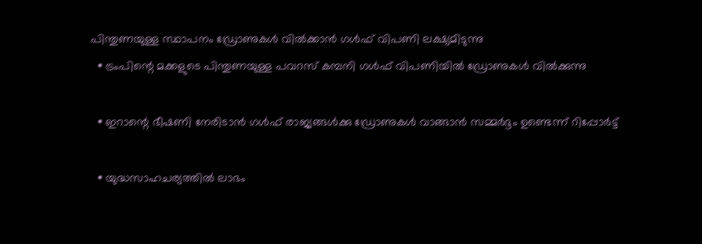പിന്തുണയുള്ള സ്ഥാപനം ഡ്രോണുകൾ വിൽക്കാൻ ഗൾഫ് വിപണി ലക്ഷ്യമിടുന്നു
  • ട്രംപിന്റെ മക്കളുടെ പിന്തുണയുള്ള പവറസ് കമ്പനി ഗൾഫ് വിപണിയിൽ ഡ്രോണുകൾ വിൽക്കുന്നു

  • ഇറാന്റെ ഭീഷണി നേരിടാൻ ഗൾഫ് രാജ്യങ്ങൾക്കു ഡ്രോണുകൾ വാങ്ങാൻ സമ്മർദ്ദം ഉണ്ടെന്ന് റിപ്പോർട്ട്

  • യുദ്ധസാഹചര്യത്തിൽ ലാഭം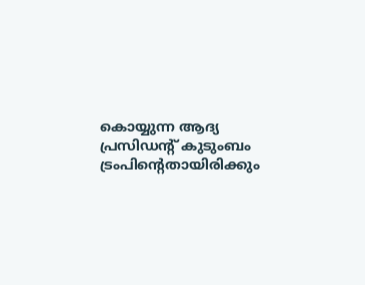കൊയ്യുന്ന ആദ്യ പ്രസിഡന്റ് കുടുംബം ട്രംപിന്റെതായിരിക്കും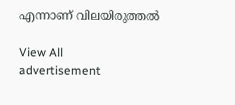എന്നാണ് വിലയിരുത്തൽ

View All
advertisement